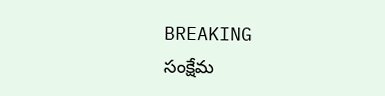BREAKING
సంక్షేమ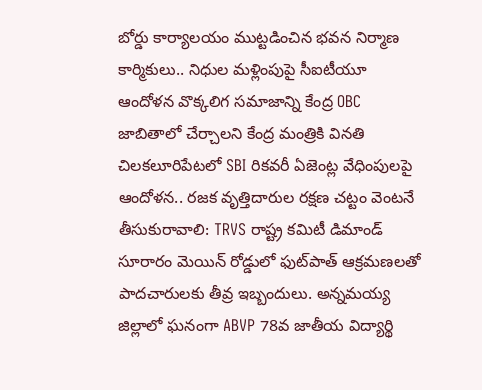బోర్డు కార్యాలయం ముట్టడించిన భవన నిర్మాణ కార్మికులు.. నిధుల మళ్లింపుపై సీఐటీయూ ఆందోళన వొక్కలిగ సమాజాన్ని కేంద్ర OBC జాబితాలో చేర్చాలని కేంద్ర మంత్రికి వినతి చిలకలూరిపేటలో SBI రికవరీ ఏజెంట్ల వేధింపులపై ఆందోళన.. రజక వృత్తిదారుల రక్షణ చట్టం వెంటనే తీసుకురావాలి: TRVS రాష్ట్ర కమిటీ డిమాండ్ సూరారం మెయిన్ రోడ్డులో ఫుట్‌పాత్ ఆక్రమణలతో పాదచారులకు తీవ్ర ఇబ్బందులు. అన్నమయ్య జిల్లాలో ఘనంగా ABVP 78వ జాతీయ విద్యార్థి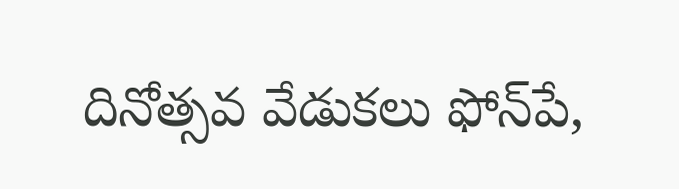దినోత్సవ వేడుకలు ఫోన్‌పే,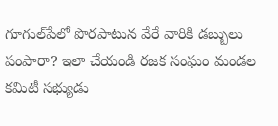గూగుల్‌పేలో పొరపాటున వేరే వారికి డబ్బులు పంపారా? ఇలా చేయండి రజక సంఘం మండల కమిటీ సభ్యుడు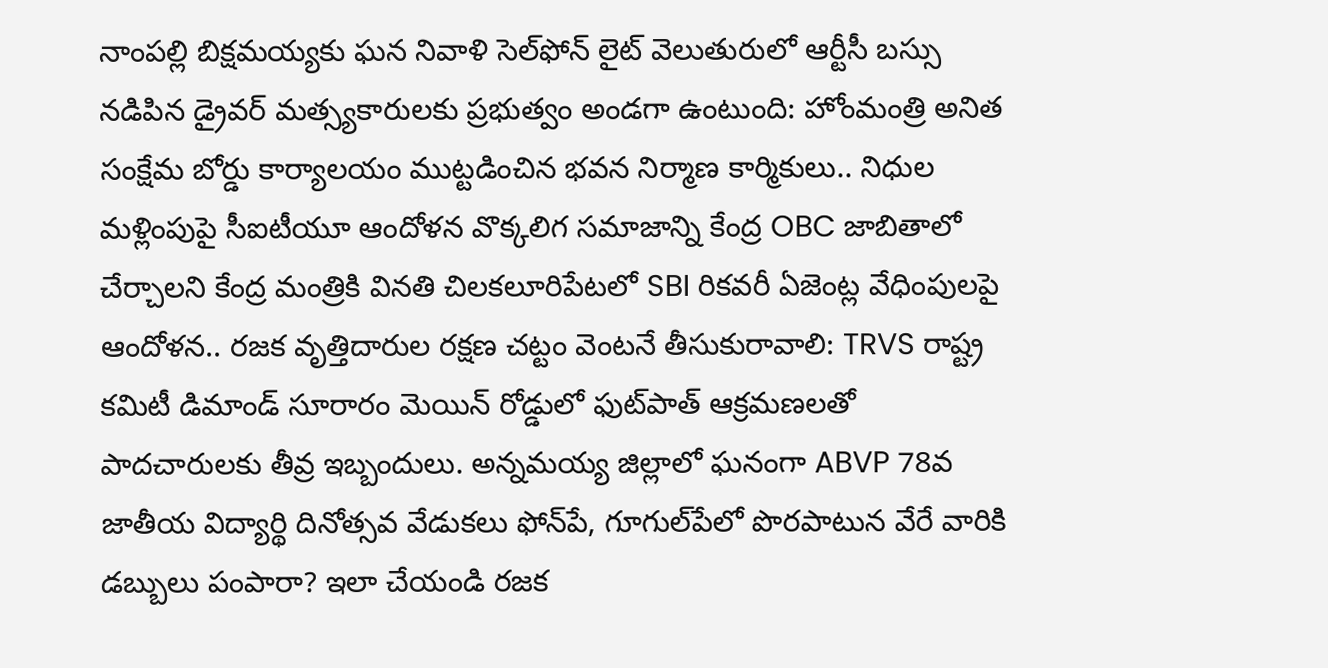నాంపల్లి బిక్షమయ్యకు ఘన నివాళి సెల్‌ఫోన్ లైట్ వెలుతురులో ఆర్టీసీ బస్సు నడిపిన డ్రైవర్ మత్స్యకారులకు ప్రభుత్వం అండగా ఉంటుంది: హోంమంత్రి అనిత సంక్షేమ బోర్డు కార్యాలయం ముట్టడించిన భవన నిర్మాణ కార్మికులు.. నిధుల మళ్లింపుపై సీఐటీయూ ఆందోళన వొక్కలిగ సమాజాన్ని కేంద్ర OBC జాబితాలో చేర్చాలని కేంద్ర మంత్రికి వినతి చిలకలూరిపేటలో SBI రికవరీ ఏజెంట్ల వేధింపులపై ఆందోళన.. రజక వృత్తిదారుల రక్షణ చట్టం వెంటనే తీసుకురావాలి: TRVS రాష్ట్ర కమిటీ డిమాండ్ సూరారం మెయిన్ రోడ్డులో ఫుట్‌పాత్ ఆక్రమణలతో పాదచారులకు తీవ్ర ఇబ్బందులు. అన్నమయ్య జిల్లాలో ఘనంగా ABVP 78వ జాతీయ విద్యార్థి దినోత్సవ వేడుకలు ఫోన్‌పే, గూగుల్‌పేలో పొరపాటున వేరే వారికి డబ్బులు పంపారా? ఇలా చేయండి రజక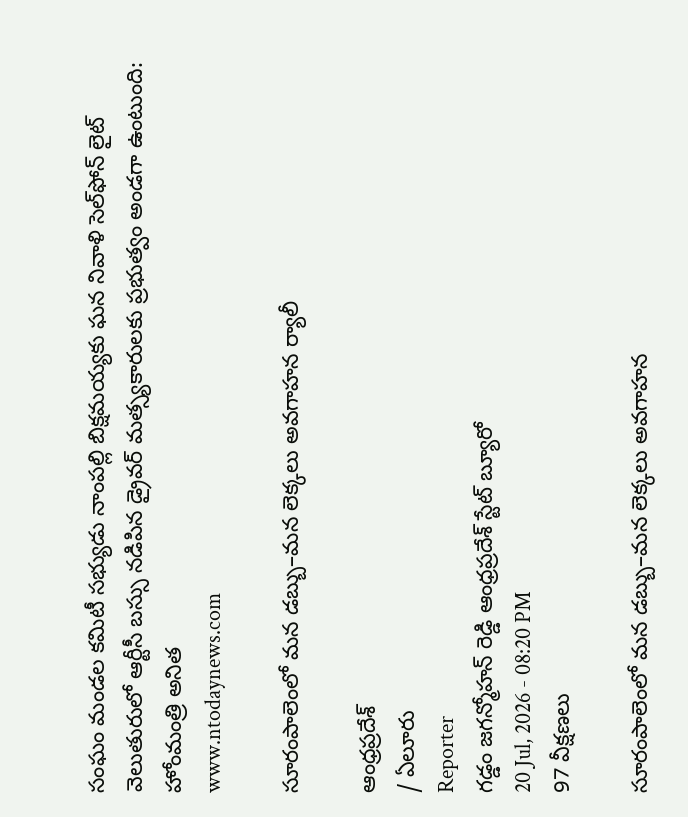సంఘం మండల కమిటీ సభ్యుడు నాంపల్లి బిక్షమయ్యకు ఘన నివాళి సెల్‌ఫోన్ లైట్ వెలుతురులో ఆర్టీసీ బస్సు నడిపిన డ్రైవర్ మత్స్యకారులకు ప్రభుత్వం అండగా ఉంటుంది: హోంమంత్రి అనిత
www.ntodaynews.com

సూరంపాలెంలో మన డబ్బు–మన లెక్కలు అవగాహన ర్యాలీ

ఆంధ్రప్రదేశ్
/ ఏలూరు
Reporter
గడ్డం జగన్మోహన్ రెడ్డి ఆంధ్రప్రదేశ్ స్టేట్ బ్యూరో
20 Jul, 2026 - 08:20 PM
97 వీక్షణలు

సూరంపాలెంలో మన డబ్బు–మన లెక్కలు అవగాహన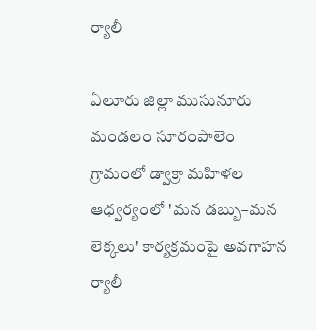ర్యాలీ

ఏలూరు జిల్లా ముసునూరు మండలం సూరంపాలెం గ్రామంలో డ్వాక్రా మహిళల ఆధ్వర్యంలో 'మన డబ్బు–మన లెక్కలు' కార్యక్రమంపై అవగాహన ర్యాలీ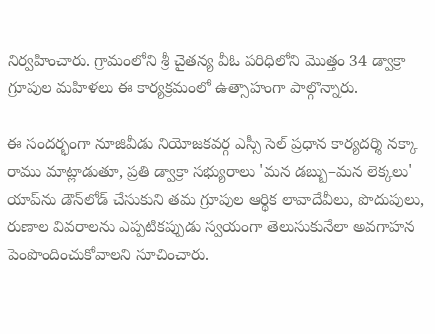నిర్వహించారు. గ్రామంలోని శ్రీ చైతన్య వీఓ పరిధిలోని మొత్తం 34 డ్వాక్రా గ్రూపుల మహిళలు ఈ కార్యక్రమంలో ఉత్సాహంగా పాల్గొన్నారు.

ఈ సందర్భంగా నూజివీడు నియోజకవర్గ ఎస్సీ సెల్ ప్రధాన కార్యదర్శి నక్కా రాము మాట్లాడుతూ, ప్రతి డ్వాక్రా సభ్యురాలు 'మన డబ్బు–మన లెక్కలు' యాప్‌ను డౌన్‌లోడ్ చేసుకుని తమ గ్రూపుల ఆర్థిక లావాదేవీలు, పొదుపులు, రుణాల వివరాలను ఎప్పటికప్పుడు స్వయంగా తెలుసుకునేలా అవగాహన పెంపొందించుకోవాలని సూచించారు.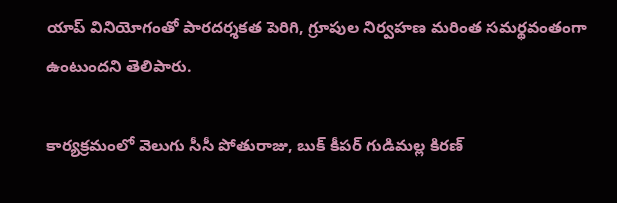యాప్ వినియోగంతో పారదర్శకత పెరిగి, గ్రూపుల నిర్వహణ మరింత సమర్థవంతంగా ఉంటుందని తెలిపారు.

కార్యక్రమంలో వెలుగు సీసీ పోతురాజు, బుక్ కీపర్ గుడిమల్ల కిరణ్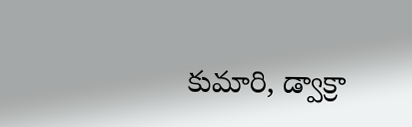కుమారి, డ్వాక్రా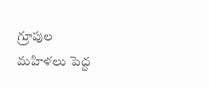గ్రూపుల మహిళలు పెద్ద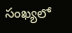సంఖ్యలో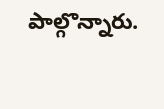పాల్గొన్నారు.